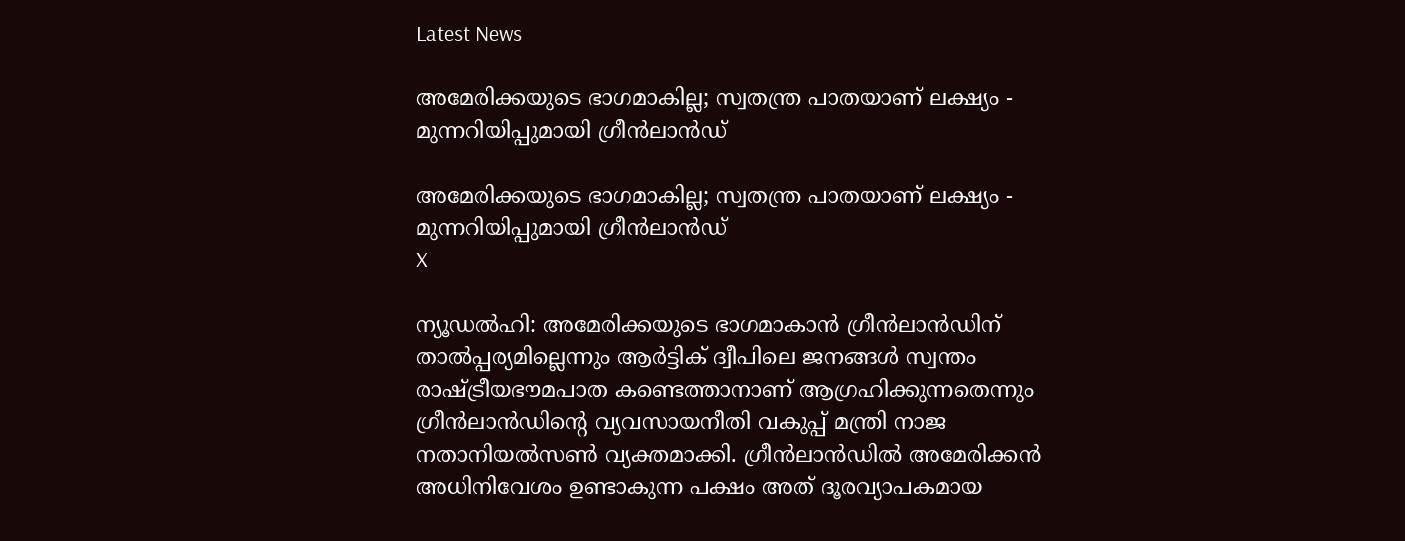Latest News

അമേരിക്കയുടെ ഭാഗമാകില്ല; സ്വതന്ത്ര പാതയാണ് ലക്ഷ്യം - മുന്നറിയിപ്പുമായി ഗ്രീന്‍ലാന്‍ഡ്

അമേരിക്കയുടെ ഭാഗമാകില്ല; സ്വതന്ത്ര പാതയാണ് ലക്ഷ്യം - മുന്നറിയിപ്പുമായി ഗ്രീന്‍ലാന്‍ഡ്
X

ന്യൂഡല്‍ഹി: അമേരിക്കയുടെ ഭാഗമാകാന്‍ ഗ്രീന്‍ലാന്‍ഡിന് താല്‍പ്പര്യമില്ലെന്നും ആര്‍ട്ടിക് ദ്വീപിലെ ജനങ്ങള്‍ സ്വന്തം രാഷ്ട്രീയഭൗമപാത കണ്ടെത്താനാണ് ആഗ്രഹിക്കുന്നതെന്നും ഗ്രീന്‍ലാന്‍ഡിന്റെ വ്യവസായനീതി വകുപ്പ് മന്ത്രി നാജ നതാനിയല്‍സണ്‍ വ്യക്തമാക്കി. ഗ്രീന്‍ലാന്‍ഡില്‍ അമേരിക്കന്‍ അധിനിവേശം ഉണ്ടാകുന്ന പക്ഷം അത് ദൂരവ്യാപകമായ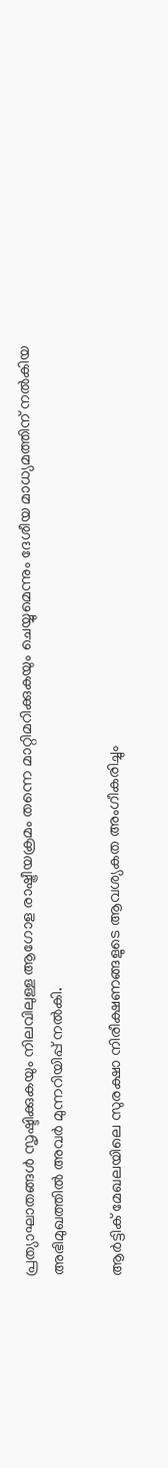പ്രത്യാഘാതങ്ങള്‍ സൃഷ്ടിക്കുകയും നിലവിലുള്ള ആഗോള രാഷ്ട്രീയക്രമം തന്നെ മാറ്റിമറിക്കുകയും ചെയ്യുമെന്നും ദേശീയ മാധ്യമത്തിന് നല്‍കിയ അഭിമുഖത്തില്‍ അവര്‍ മുന്നറിയിപ്പ് നല്‍കി.

ആര്‍ട്ടിക് മേഖലയിലെ സുരക്ഷാ നിരീക്ഷണങ്ങളുടെ ആവശ്യകത അംഗീകരിച്ചും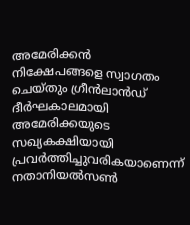അമേരിക്കന്‍ നിക്ഷേപങ്ങളെ സ്വാഗതം ചെയ്തും ഗ്രീന്‍ലാന്‍ഡ് ദീര്‍ഘകാലമായി അമേരിക്കയുടെ സഖ്യകക്ഷിയായി പ്രവര്‍ത്തിച്ചുവരികയാണെന്ന് നതാനിയല്‍സണ്‍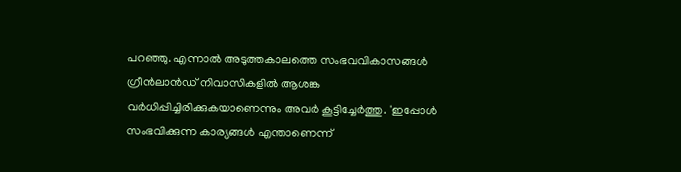പറഞ്ഞു. എന്നാല്‍ അടുത്തകാലത്തെ സംഭവവികാസങ്ങള്‍ ഗ്രീന്‍ലാന്‍ഡ് നിവാസികളില്‍ ആശങ്ക വര്‍ധിപ്പിച്ചിരിക്കുകയാണെന്നും അവര്‍ കൂട്ടിച്ചേര്‍ത്തു. 'ഇപ്പോള്‍ സംഭവിക്കുന്ന കാര്യങ്ങള്‍ എന്താണെന്ന്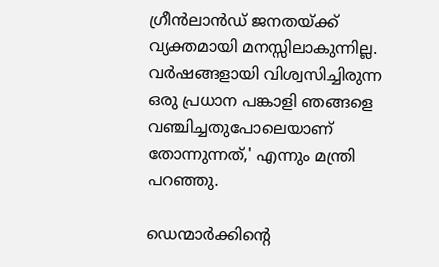ഗ്രീന്‍ലാന്‍ഡ് ജനതയ്ക്ക് വ്യക്തമായി മനസ്സിലാകുന്നില്ല. വര്‍ഷങ്ങളായി വിശ്വസിച്ചിരുന്ന ഒരു പ്രധാന പങ്കാളി ഞങ്ങളെ വഞ്ചിച്ചതുപോലെയാണ് തോന്നുന്നത്,' എന്നും മന്ത്രി പറഞ്ഞു.

ഡെന്മാര്‍ക്കിന്റെ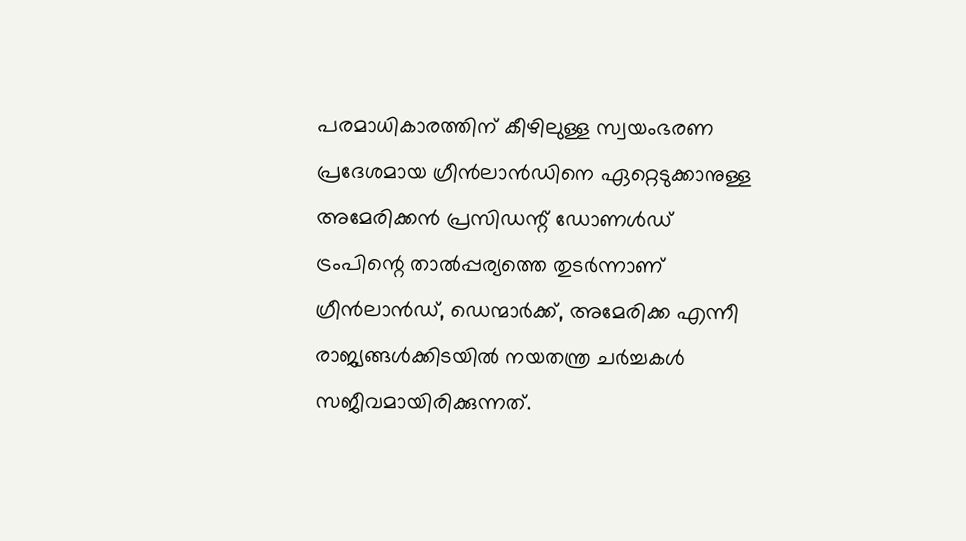പരമാധികാരത്തിന് കീഴിലുള്ള സ്വയംഭരണ പ്രദേശമായ ഗ്രീന്‍ലാന്‍ഡിനെ ഏറ്റെടുക്കാനുള്ള അമേരിക്കന്‍ പ്രസിഡന്റ് ഡോണള്‍ഡ് ട്രംപിന്റെ താല്‍പ്പര്യത്തെ തുടര്‍ന്നാണ് ഗ്രീന്‍ലാന്‍ഡ്, ഡെന്മാര്‍ക്ക്, അമേരിക്ക എന്നീ രാജ്യങ്ങള്‍ക്കിടയില്‍ നയതന്ത്ര ചര്‍ച്ചകള്‍ സജീവമായിരിക്കുന്നത്.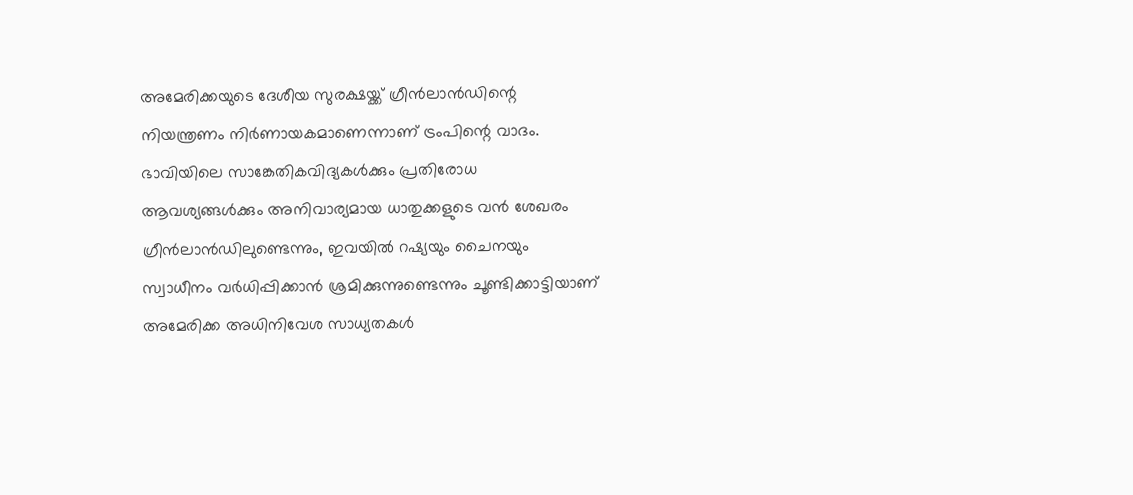അമേരിക്കയുടെ ദേശീയ സുരക്ഷയ്ക്ക് ഗ്രീന്‍ലാന്‍ഡിന്റെ നിയന്ത്രണം നിര്‍ണായകമാണെന്നാണ് ട്രംപിന്റെ വാദം. ഭാവിയിലെ സാങ്കേതികവിദ്യകള്‍ക്കും പ്രതിരോധ ആവശ്യങ്ങള്‍ക്കും അനിവാര്യമായ ധാതുക്കളുടെ വന്‍ ശേഖരം ഗ്രീന്‍ലാന്‍ഡിലുണ്ടെന്നും, ഇവയില്‍ റഷ്യയും ചൈനയും സ്വാധീനം വര്‍ധിപ്പിക്കാന്‍ ശ്രമിക്കുന്നുണ്ടെന്നും ചൂണ്ടിക്കാട്ടിയാണ് അമേരിക്ക അധിനിവേശ സാധ്യതകള്‍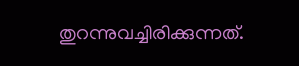തുറന്നുവച്ചിരിക്കുന്നത്.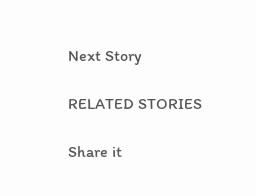Next Story

RELATED STORIES

Share it